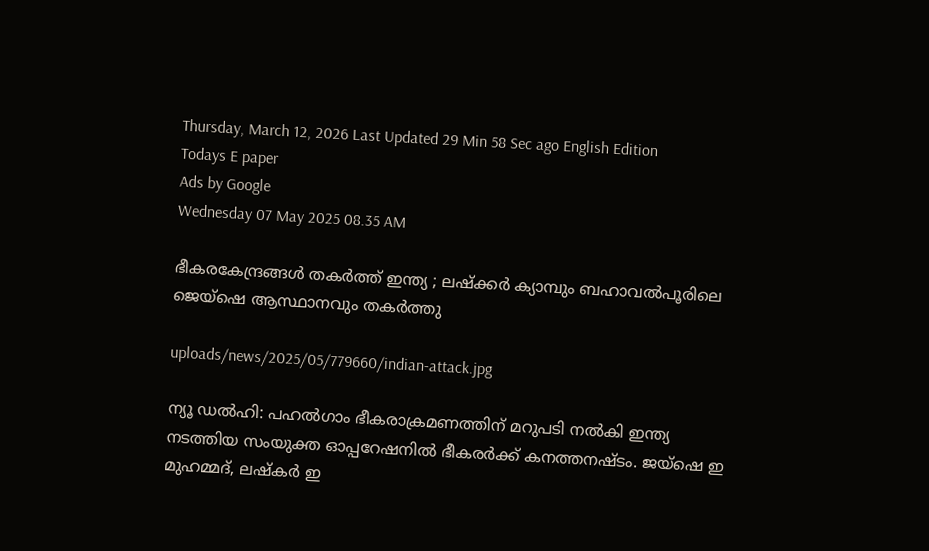Thursday, March 12, 2026 Last Updated 29 Min 58 Sec ago English Edition
Todays E paper
Ads by Google
Wednesday 07 May 2025 08.35 AM

ഭീകരകേന്ദ്രങ്ങള്‍ തകര്‍ത്ത് ഇന്ത്യ ; ലഷ്‌ക്കര്‍ ക്യാമ്പും ബഹാവല്‍പൂരിലെ ജെയ്‌ഷെ ആസ്ഥാനവും തകര്‍ത്തു

uploads/news/2025/05/779660/indian-attack.jpg

ന്യൂ ഡല്‍ഹി: പഹല്‍ഗാം ഭീകരാക്രമണത്തിന് മറുപടി നല്‍കി ഇന്ത്യ നടത്തിയ സംയുക്ത ഓപ്പറേഷനില്‍ ഭീകരര്‍ക്ക് കനത്തനഷ്ടം. ജയ്‌ഷെ ഇ മുഹമ്മദ്, ലഷ്‌കര്‍ ഇ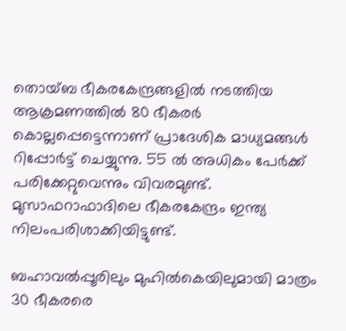തൊയ്ബ ഭീകരകേന്ദ്രങ്ങളില്‍ നടത്തിയ ആക്രമണത്തില്‍ 80 ഭീകരര്‍ കൊല്ലപ്പെട്ടെന്നാണ് പ്രാദേശിക മാധ്യമങ്ങള്‍ റിപ്പോര്‍ട്ട് ചെയ്യുന്നു. 55 ല്‍ അധികം പേര്‍ക്ക് പരിക്കേറ്റുവെന്നും വിവരമുണ്ട്. മുസാഫറാഫാദിലെ ഭീകരകേന്ദ്രം ഇന്ത്യ നിലംപരിശാക്കിയിട്ടുണ്ട്.

ബഹാവല്‍പ്പൂരിലും മുഹില്‍കെയിലുമായി മാത്രം 30 ഭീകരരെ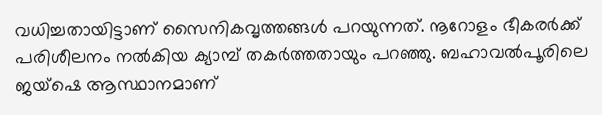വധിച്ചതായിട്ടാണ് സൈനികവൃത്തങ്ങള്‍ പറയുന്നത്. നൂറോളം ഭീകരര്‍ക്ക് പരിശീലനം നല്‍കിയ ക്യാമ്പ് തകര്‍ത്തതായും പറഞ്ഞു. ബഹാവല്‍പൂരിലെ ജയ്‌ഷെ ആസ്ഥാനമാണ്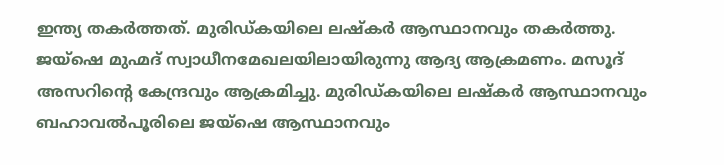ഇന്ത്യ തകര്‍ത്തത്. മുരിഡ്കയിലെ ലഷ്‌കര്‍ ആസ്ഥാനവും തകര്‍ത്തു. ജയ്‌ഷെ മുഹ്മദ് സ്വാധീനമേഖലയിലായിരുന്നു ആദ്യ ആക്രമണം. മസൂദ് അസറിന്റെ കേന്ദ്രവും ആക്രമിച്ചു. മുരിഡ്കയിലെ ലഷ്‌കര്‍ ആസ്ഥാനവും ബഹാവല്‍പൂരിലെ ജയ്‌ഷെ ആസ്ഥാനവും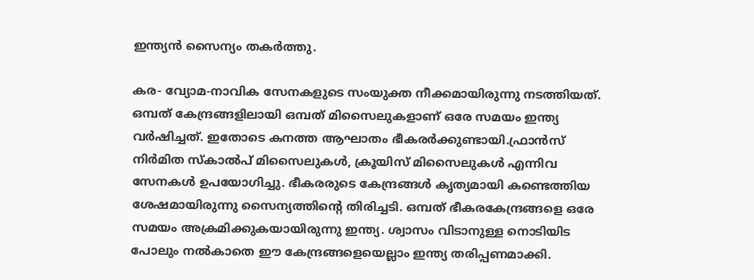ഇന്ത്യന്‍ സൈന്യം തകര്‍ത്തു.

കര- വ്യോമ-നാവിക സേനകളുടെ സംയുക്ത നീക്കമായിരുന്നു നടത്തിയത്. ഒമ്പത് കേന്ദ്രങ്ങളിലായി ഒമ്പത് മിസൈലുകളാണ് ഒരേ സമയം ഇന്ത്യ വര്‍ഷിച്ചത്. ഇതോടെ കനത്ത ആഘാതം ഭീകരര്‍ക്കുണ്ടായി.ഫ്രാന്‍സ് നിര്‍മിത സ്‌കാല്‍പ് മിസൈലുകള്‍, ക്രൂയിസ് മിസൈലുകള്‍ എന്നിവ സേനകള്‍ ഉപയോഗിച്ചു. ഭീകരരുടെ കേന്ദ്രങ്ങള്‍ കൃത്യമായി കണ്ടെത്തിയ ശേഷമായിരുന്നു സൈന്യത്തിന്റെ തിരിച്ചടി. ഒമ്പത് ഭീകരകേന്ദ്രങ്ങളെ ഒരേ സമയം അക്രമിക്കുകയായിരുന്നു ഇന്ത്യ. ശ്വാസം വിടാനുള്ള നൊടിയിട പോലും നല്‍കാതെ ഈ കേന്ദ്രങ്ങളെയെല്ലാം ഇന്ത്യ തരിപ്പണമാക്കി.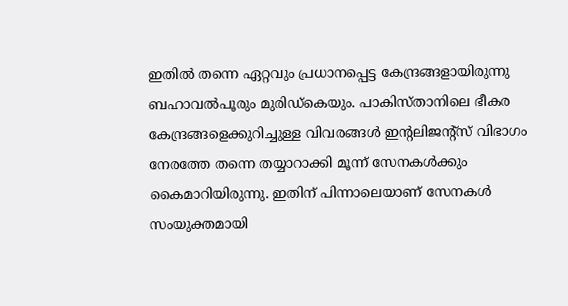ഇതില്‍ തന്നെ ഏറ്റവും പ്രധാനപ്പെട്ട കേന്ദ്രങ്ങളായിരുന്നു ബഹാവല്‍പൂരും മുരിഡ്‌കെയും. പാകിസ്താനിലെ ഭീകര കേന്ദ്രങ്ങളെക്കുറിച്ചുള്ള വിവരങ്ങള്‍ ഇന്റലിജന്റ്‌സ് വിഭാഗം നേരത്തേ തന്നെ തയ്യാറാക്കി മൂന്ന് സേനകള്‍ക്കും കൈമാറിയിരുന്നു. ഇതിന് പിന്നാലെയാണ് സേനകള്‍ സംയുക്തമായി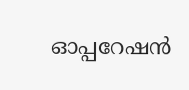ഓപ്പറേഷന്‍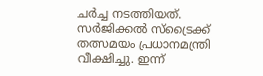ചര്‍ച്ച നടത്തിയത്. സര്‍ജിക്കല്‍ സ്‌ട്രൈക്ക് തത്സമയം പ്രധാനമന്ത്രി വീക്ഷിച്ചു. ഇന്ന്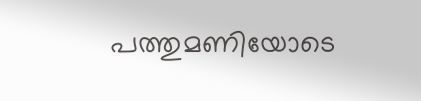പത്തുമണിയോടെ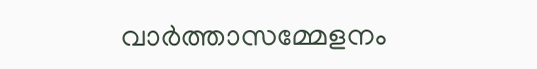വാര്‍ത്താസമ്മേളനം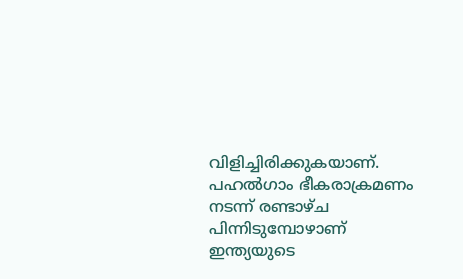വിളിച്ചിരിക്കുകയാണ്. പഹല്‍ഗാം ഭീകരാക്രമണം നടന്ന് രണ്ടാഴ്ച പിന്നിടുമ്പോഴാണ് ഇന്ത്യയുടെ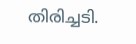തിരിച്ചടി.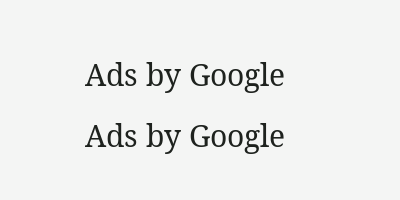Ads by Google
Ads by Google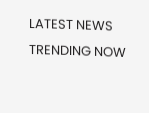LATEST NEWS
TRENDING NOW